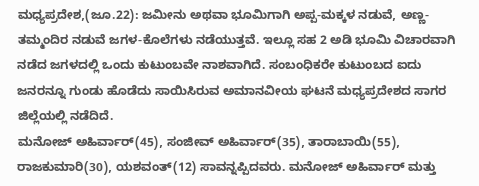ಮಧ್ಯಪ್ರದೇಶ,(ಜೂ.22): ಜಮೀನು ಅಥವಾ ಭೂಮಿಗಾಗಿ ಅಪ್ಪ-ಮಕ್ಕಳ ನಡುವೆ, ಅಣ್ಣ-ತಮ್ಮಂದಿರ ನಡುವೆ ಜಗಳ-ಕೊಲೆಗಳು ನಡೆಯುತ್ತವೆ. ಇಲ್ಲೂ ಸಹ 2 ಅಡಿ ಭೂಮಿ ವಿಚಾರವಾಗಿ ನಡೆದ ಜಗಳದಲ್ಲಿ ಒಂದು ಕುಟುಂಬವೇ ನಾಶವಾಗಿದೆ. ಸಂಬಂಧಿಕರೇ ಕುಟುಂಬದ ಐದು ಜನರನ್ನೂ ಗುಂಡು ಹೊಡೆದು ಸಾಯಿಸಿರುವ ಅಮಾನವೀಯ ಘಟನೆ ಮಧ್ಯಪ್ರದೇಶದ ಸಾಗರ ಜಿಲ್ಲೆಯಲ್ಲಿ ನಡೆದಿದೆ.
ಮನೋಜ್ ಅಹಿರ್ವಾರ್(45), ಸಂಜೀವ್ ಅಹಿರ್ವಾರ್(35), ತಾರಾಬಾಯಿ(55), ರಾಜಕುಮಾರಿ(30), ಯಶವಂತ್(12) ಸಾವನ್ನಪ್ಪಿದವರು. ಮನೋಜ್ ಅಹಿರ್ವಾರ್ ಮತ್ತು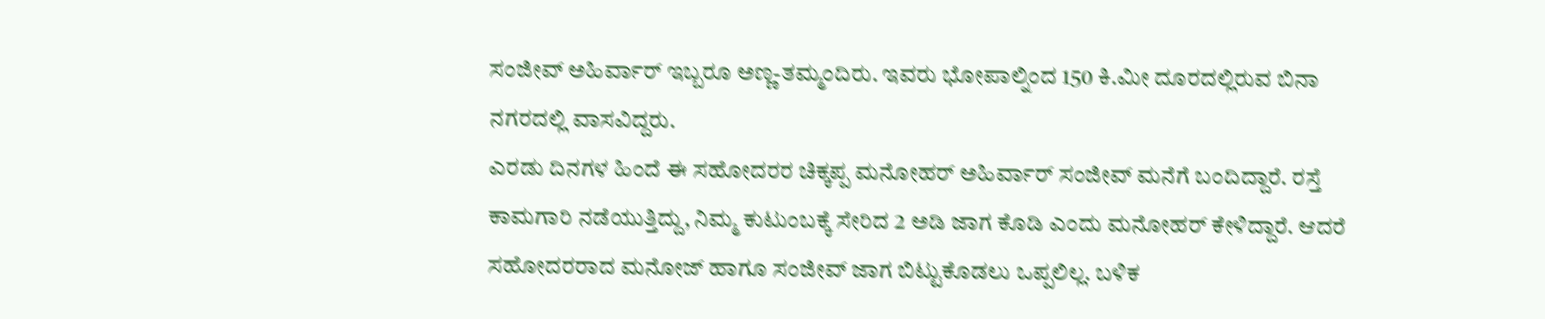ಸಂಜೀವ್ ಅಹಿರ್ವಾರ್ ಇಬ್ಬರೂ ಅಣ್ಣ-ತಮ್ಮಂದಿರು. ಇವರು ಭೋಪಾಲ್ನಿಂದ 150 ಕಿ.ಮೀ ದೂರದಲ್ಲಿರುವ ಬಿನಾ ನಗರದಲ್ಲಿ ವಾಸವಿದ್ದರು.
ಎರಡು ದಿನಗಳ ಹಿಂದೆ ಈ ಸಹೋದರರ ಚಿಕ್ಕಪ್ಪ ಮನೋಹರ್ ಅಹಿರ್ವಾರ್ ಸಂಜೀವ್ ಮನೆಗೆ ಬಂದಿದ್ದಾರೆ. ರಸ್ತೆ ಕಾಮಗಾರಿ ನಡೆಯುತ್ತಿದ್ದು, ನಿಮ್ಮ ಕುಟುಂಬಕ್ಕೆ ಸೇರಿದ 2 ಅಡಿ ಜಾಗ ಕೊಡಿ ಎಂದು ಮನೋಹರ್ ಕೇಳಿದ್ದಾರೆ. ಆದರೆ ಸಹೋದರರಾದ ಮನೋಜ್ ಹಾಗೂ ಸಂಜೀವ್ ಜಾಗ ಬಿಟ್ಟುಕೊಡಲು ಒಪ್ಪಲಿಲ್ಲ. ಬಳಿಕ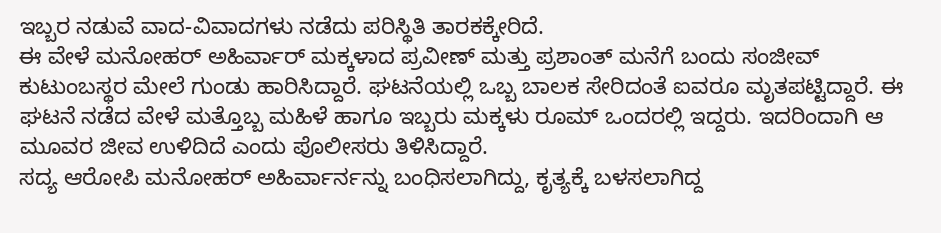ಇಬ್ಬರ ನಡುವೆ ವಾದ-ವಿವಾದಗಳು ನಡೆದು ಪರಿಸ್ಥಿತಿ ತಾರಕಕ್ಕೇರಿದೆ.
ಈ ವೇಳೆ ಮನೋಹರ್ ಅಹಿರ್ವಾರ್ ಮಕ್ಕಳಾದ ಪ್ರವೀಣ್ ಮತ್ತು ಪ್ರಶಾಂತ್ ಮನೆಗೆ ಬಂದು ಸಂಜೀವ್ ಕುಟುಂಬಸ್ಥರ ಮೇಲೆ ಗುಂಡು ಹಾರಿಸಿದ್ದಾರೆ. ಘಟನೆಯಲ್ಲಿ ಒಬ್ಬ ಬಾಲಕ ಸೇರಿದಂತೆ ಐವರೂ ಮೃತಪಟ್ಟಿದ್ದಾರೆ. ಈ ಘಟನೆ ನಡೆದ ವೇಳೆ ಮತ್ತೊಬ್ಬ ಮಹಿಳೆ ಹಾಗೂ ಇಬ್ಬರು ಮಕ್ಕಳು ರೂಮ್ ಒಂದರಲ್ಲಿ ಇದ್ದರು. ಇದರಿಂದಾಗಿ ಆ ಮೂವರ ಜೀವ ಉಳಿದಿದೆ ಎಂದು ಪೊಲೀಸರು ತಿಳಿಸಿದ್ದಾರೆ.
ಸದ್ಯ ಆರೋಪಿ ಮನೋಹರ್ ಅಹಿರ್ವಾರ್ನನ್ನು ಬಂಧಿಸಲಾಗಿದ್ದು, ಕೃತ್ಯಕ್ಕೆ ಬಳಸಲಾಗಿದ್ದ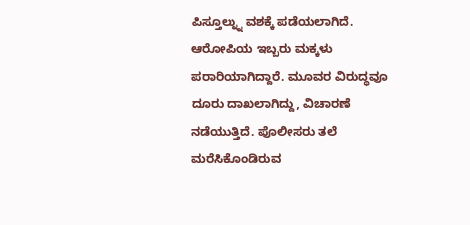ಪಿಸ್ತೂಲ್ನ್ನು ವಶಕ್ಕೆ ಪಡೆಯಲಾಗಿದೆ. ಆರೋಪಿಯ ಇಬ್ಬರು ಮಕ್ಕಳು ಪರಾರಿಯಾಗಿದ್ದಾರೆ. ಮೂವರ ವಿರುದ್ಧವೂ ದೂರು ದಾಖಲಾಗಿದ್ದು, ವಿಚಾರಣೆ ನಡೆಯುತ್ತಿದೆ. ಪೊಲೀಸರು ತಲೆ ಮರೆಸಿಕೊಂಡಿರುವ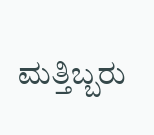ಮತ್ತಿಬ್ಬರು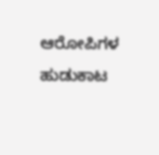ಆರೋಪಿಗಳ ಹುಡುಕಾಟ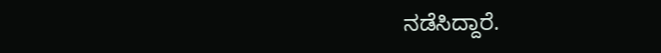ನಡೆಸಿದ್ದಾರೆ.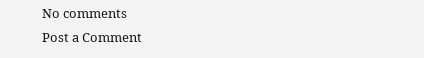No comments
Post a Comment